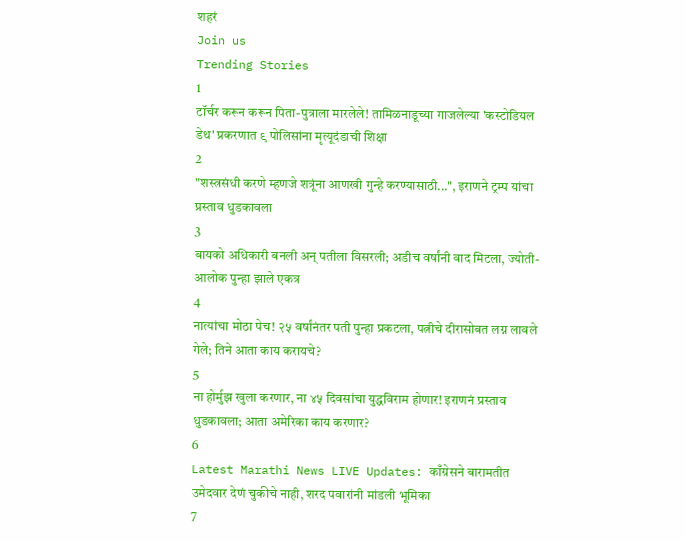शहरं
Join us
Trending Stories
1
टॉर्चर करून करून पिता-पुत्राला मारलेले! तामिळनाडूच्या गाजलेल्या 'कस्टोडियल डेथ' प्रकरणात ९ पोलिसांना मृत्यूदंडाची शिक्षा
2
"शस्त्रसंधी करणे म्हणजे शत्रूंना आणखी गुन्हे करण्यासाठी...", इराणने ट्रम्प यांचा प्रस्ताव धुडकावला
3
बायको अधिकारी बनली अन् पतीला विसरली; अडीच वर्षांनी वाद मिटला, ज्योती-आलोक पुन्हा झाले एकत्र
4
नात्यांचा मोठा पेच! २५ वर्षांनंतर पती पुन्हा प्रकटला, पत्नीचे दीरासोबत लग्न लावले गेले; तिने आता काय करायचे?
5
ना होर्मुझ खुला करणार, ना ४५ दिवसांचा युद्धविराम होणार! इराणनं प्रस्ताव धुडकावला; आता अमेरिका काय करणार?
6
Latest Marathi News LIVE Updates: काँग्रेसने बारामतीत उमेदवार देणं चुकीचे नाही, शरद पवारांनी मांडली भूमिका
7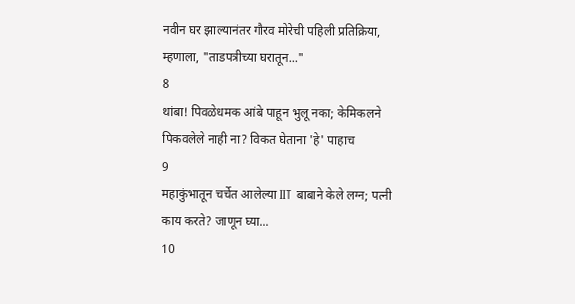नवीन घर झाल्यानंतर गौरव मोरेची पहिली प्रतिक्रिया, म्हणाला, "ताडपत्रीच्या घरातून..."
8
थांबा! पिवळेधमक आंबे पाहून भुलू नका; केमिकलने पिकवलेले नाही ना? विकत घेताना 'हे' पाहाच
9
महाकुंभातून चर्चेत आलेल्या IIT बाबाने केले लग्न; पत्नी काय करते? जाणून घ्या...
10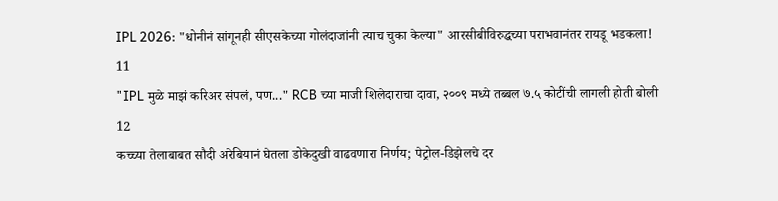IPL 2026: "धोनीनं सांगूनही सीएसकेच्या गोलंदाजांनी त्याच चुका केल्या" आरसीबीविरुद्धच्या पराभवानंतर रायडू भडकला!
11
"IPL मुळे माझं करिअर संपलं, पण..." RCB च्या माजी शिलेदाराचा दावा, २००९ मध्ये तब्बल ७.५ कोटींची लागली होती बोली
12
कच्च्या तेलाबाबत सौदी अरेबियानं घेतला डोकेदुखी वाढवणारा निर्णय; पेट्रोल-डिझेलचे दर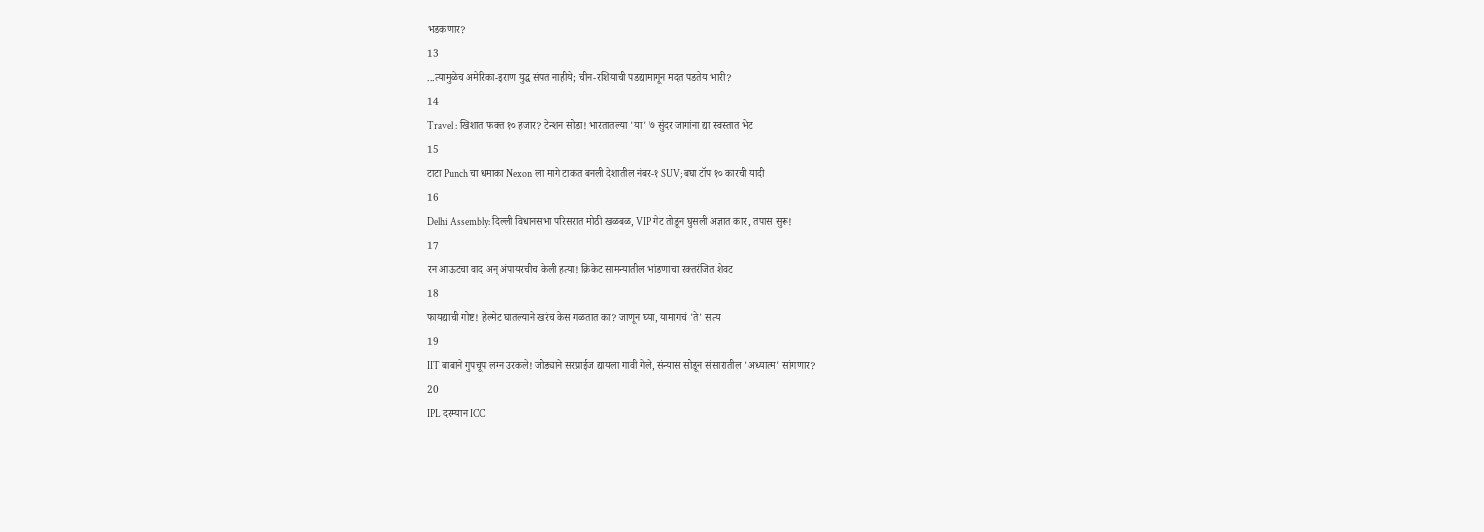भडकणार?
13
...त्यामुळेच अमेरिका-इराण युद्ध संपत नाहीये; चीन-रशियाची पडद्यामागून मदत पडतेय भारी?
14
Travel : खिशात फक्त १० हजार? टेन्शन सोडा! भारतातल्या 'या' ७ सुंदर जागांना द्या स्वस्तात भेट
15
टाटा Punch चा धमाका Nexon ला मागे टाकत बनली देशातील नंबर-१ SUV; बघा टॉप १० कारची यादी
16
Delhi Assembly: दिल्ली विधानसभा परिसरात मोठी खळबळ, VIP गेट तोडून घुसली अज्ञात कार, तपास सुरू!
17
रन आऊटचा वाद अन् अंपायरचीच केली हत्या! क्रिकेट सामन्यातील भांडणाचा रक्तरंजित शेवट
18
फायद्याची गोष्ट! हेल्मेट घातल्याने खरंच केस गळतात का? जाणून घ्या, यामागचं 'ते' सत्य
19
IIT बाबाने गुपचूप लग्न उरकले! जोड्याने सरप्राईज द्यायला गावी गेले, संन्यास सोडून संसारातील 'अध्यात्म' सांगणार?
20
IPL दरम्यान ICC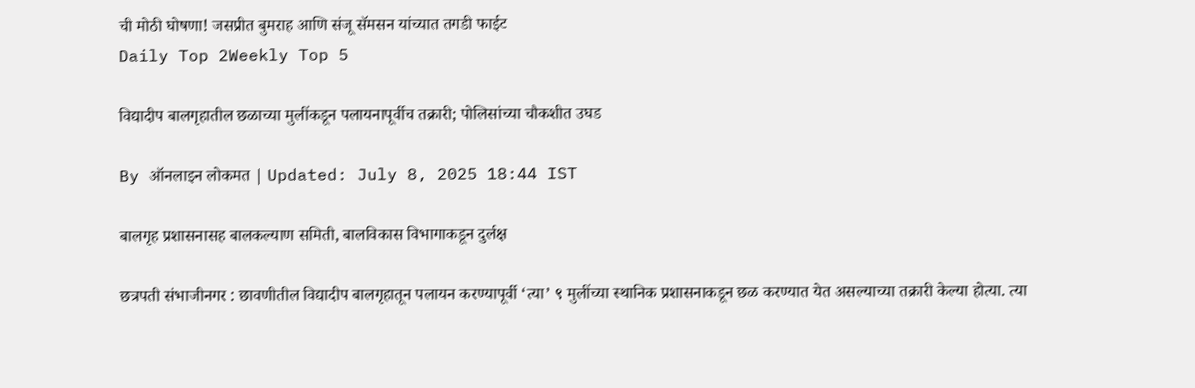ची मोठी घोषणा! जसप्रीत बुमराह आणि संजू सॅमसन यांच्यात तगडी फाईट
Daily Top 2Weekly Top 5

विद्यादीप बालगृहातील छळाच्या मुलींकडून पलायनापूर्वीच तक्रारी; पोलिसांच्या चौकशीत उघड

By ऑनलाइन लोकमत | Updated: July 8, 2025 18:44 IST

बालगृह प्रशासनासह बालकल्याण समिती, बालविकास विभागाकडून दुर्लक्ष

छत्रपती संभाजीनगर : छावणीतील विद्यादीप बालगृहातून पलायन करण्यापूर्वी ‘त्या’ ९ मुलींच्या स्थानिक प्रशासनाकडून छळ करण्यात येत असल्याच्या तक्रारी केल्या होत्या. त्या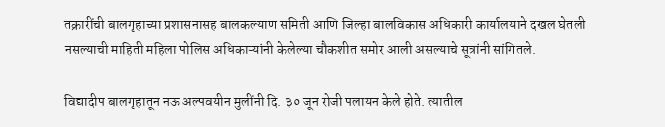तक्रारींची बालगृहाच्या प्रशासनासह बालकल्याण समिती आणि जिल्हा बालविकास अधिकारी कार्यालयाने दखल घेतली नसल्याची माहिती महिला पोलिस अधिकाऱ्यांनी केलेल्या चौकशीत समोर आली असल्याचे सूत्रांनी सांगितले.

विद्यादीप बालगृहातून नऊ अल्पवयीन मुलींनी दि. ३० जून रोजी पलायन केले होते. त्यातील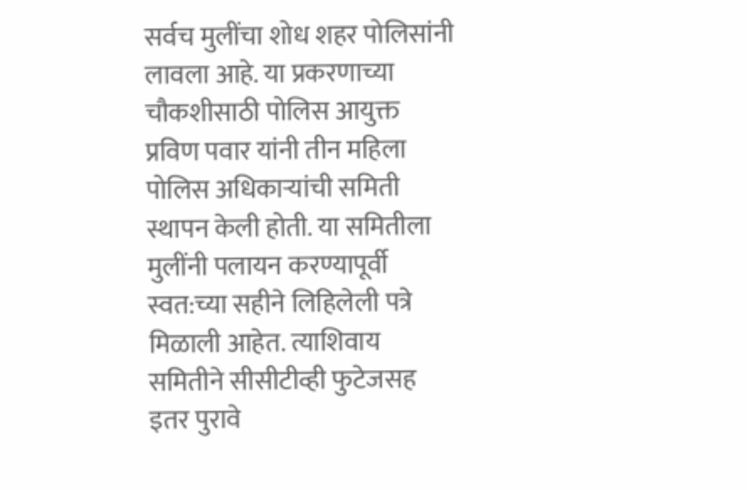सर्वच मुलींचा शोध शहर पोलिसांनी लावला आहे. या प्रकरणाच्या चौकशीसाठी पोलिस आयुक्त प्रविण पवार यांनी तीन महिला पोलिस अधिकाऱ्यांची समिती स्थापन केली होती. या समितीला मुलींनी पलायन करण्यापूर्वी स्वत:च्या सहीने लिहिलेली पत्रे मिळाली आहेत. त्याशिवाय समितीने सीसीटीव्ही फुटेजसह इतर पुरावे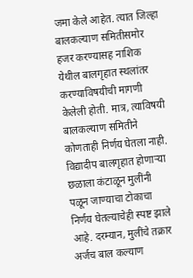जमा केले आहेत. त्यात जिल्हा बालकल्याण समितीसमोर हजर करण्यासह नाशिक येथील बालगृहात स्थलांतर करण्याविषयीची मागणी केलेली होती. मात्र, त्याविषयी बालकल्याण समितीने कोणताही निर्णय घेतला नाही. विद्यादीप बालगृहात होणाऱ्या छळाला कंटाळून मुलींनी पळून जाण्याचा टोकाचा निर्णय घेतल्याचेही स्पष्ट झाले आहे. दरम्यान, मुलींचे तक्रार अर्जच बाल कल्याण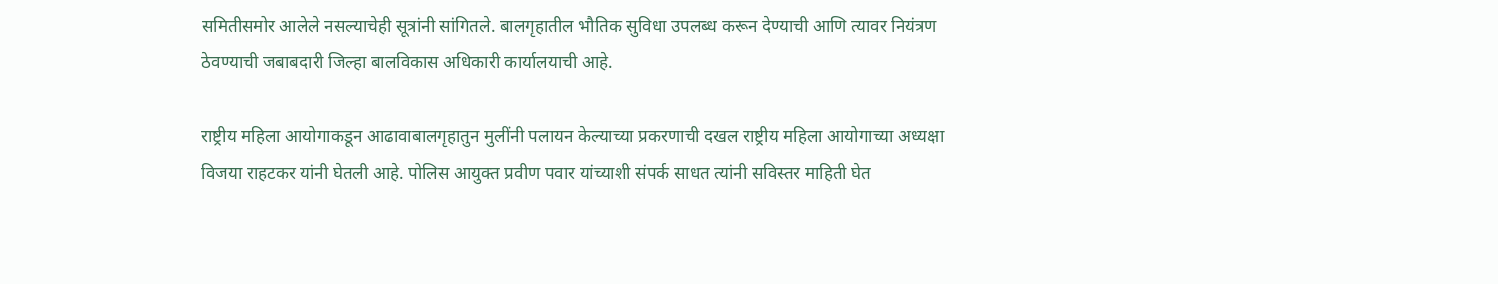समितीसमोर आलेले नसल्याचेही सूत्रांनी सांगितले. बालगृहातील भौतिक सुविधा उपलब्ध करून देण्याची आणि त्यावर नियंत्रण ठेवण्याची जबाबदारी जिल्हा बालविकास अधिकारी कार्यालयाची आहे.

राष्ट्रीय महिला आयोगाकडून आढावाबालगृहातुन मुलींनी पलायन केल्याच्या प्रकरणाची दखल राष्ट्रीय महिला आयोगाच्या अध्यक्षा विजया राहटकर यांनी घेतली आहे. पोलिस आयुक्त प्रवीण पवार यांच्याशी संपर्क साधत त्यांनी सविस्तर माहिती घेत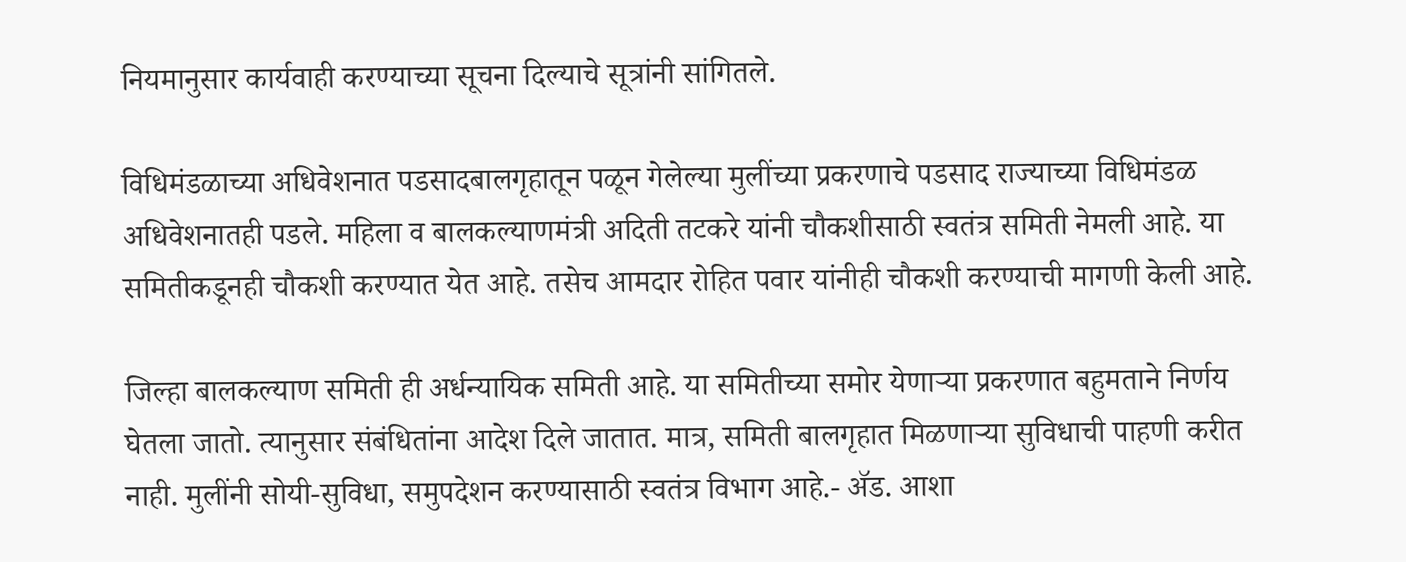नियमानुसार कार्यवाही करण्याच्या सूचना दिल्याचे सूत्रांनी सांगितले.

विधिमंडळाच्या अधिवेशनात पडसादबालगृहातून पळून गेलेल्या मुलींच्या प्रकरणाचे पडसाद राज्याच्या विधिमंडळ अधिवेशनातही पडले. महिला व बालकल्याणमंत्री अदिती तटकरे यांनी चौकशीसाठी स्वतंत्र समिती नेमली आहे. या समितीकडूनही चौकशी करण्यात येत आहे. तसेच आमदार रोहित पवार यांनीही चौकशी करण्याची मागणी केली आहे.

जिल्हा बालकल्याण समिती ही अर्धन्यायिक समिती आहे. या समितीच्या समोर येणाऱ्या प्रकरणात बहुमताने निर्णय घेतला जातो. त्यानुसार संबंधितांना आदेश दिले जातात. मात्र, समिती बालगृहात मिळणाऱ्या सुविधाची पाहणी करीत नाही. मुलींनी सोयी-सुविधा, समुपदेशन करण्यासाठी स्वतंत्र विभाग आहे.- ॲड. आशा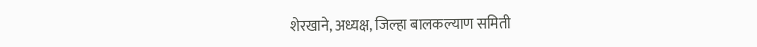शेरखाने, अध्यक्ष, जिल्हा बालकल्याण समिती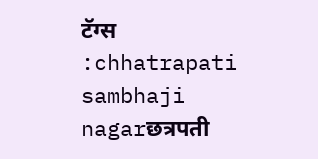टॅग्स :chhatrapati sambhaji nagarछत्रपती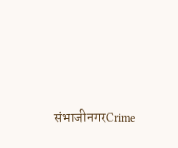संभाजीनगरCrime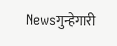Newsगुन्हेगारी